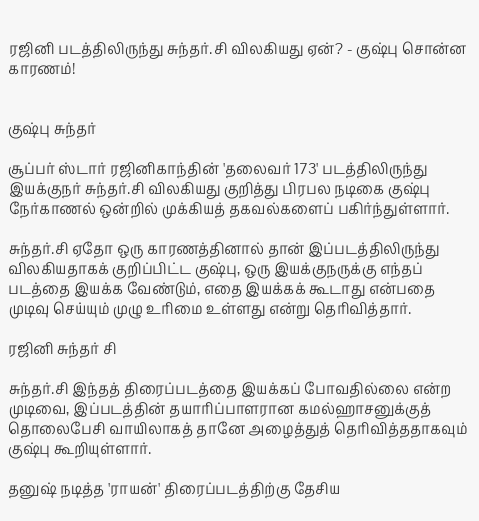ரஜினி படத்திலிருந்து சுந்தர்.சி விலகியது ஏன்? - குஷ்பு சொன்ன காரணம்!


குஷ்பு சுந்தர்

சூப்பர் ஸ்டார் ரஜினிகாந்தின் 'தலைவர் 173' படத்திலிருந்து இயக்குநர் சுந்தர்.சி விலகியது குறித்து பிரபல நடிகை குஷ்பு நேர்காணல் ஒன்றில் முக்கியத் தகவல்களைப் பகிர்ந்துள்ளார்.

சுந்தர்.சி ஏதோ ஒரு காரணத்தினால் தான் இப்படத்திலிருந்து விலகியதாகக் குறிப்பிட்ட குஷ்பு, ஒரு இயக்குநருக்கு எந்தப் படத்தை இயக்க வேண்டும், எதை இயக்கக் கூடாது என்பதை முடிவு செய்யும் முழு உரிமை உள்ளது என்று தெரிவித்தார்.

ரஜினி சுந்தர் சி

சுந்தர்.சி இந்தத் திரைப்படத்தை இயக்கப் போவதில்லை என்ற முடிவை, இப்படத்தின் தயாரிப்பாளரான கமல்ஹாசனுக்குத் தொலைபேசி வாயிலாகத் தானே அழைத்துத் தெரிவித்ததாகவும் குஷ்பு கூறியுள்ளார்.

தனுஷ் நடித்த 'ராயன்' திரைப்படத்திற்கு தேசிய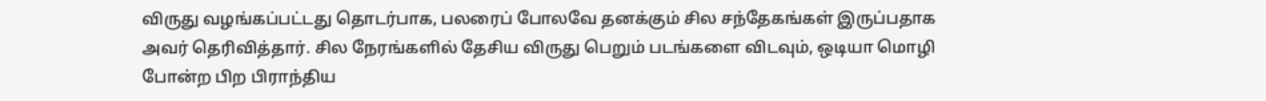விருது வழங்கப்பட்டது தொடர்பாக, பலரைப் போலவே தனக்கும் சில சந்தேகங்கள் இருப்பதாக அவர் தெரிவித்தார். சில நேரங்களில் தேசிய விருது பெறும் படங்களை விடவும், ஒடியா மொழி போன்ற பிற பிராந்திய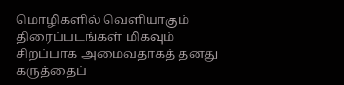மொழிகளில் வெளியாகும் திரைப்படங்கள் மிகவும் சிறப்பாக அமைவதாகத் தனது கருத்தைப்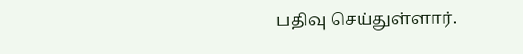பதிவு செய்துள்ளார்.